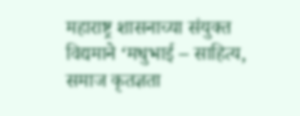महाराष्ट्र शासनाच्या संयुक्त विद्यमाने ‘मधुभाई – साहित्य, समाज कृतज्ञता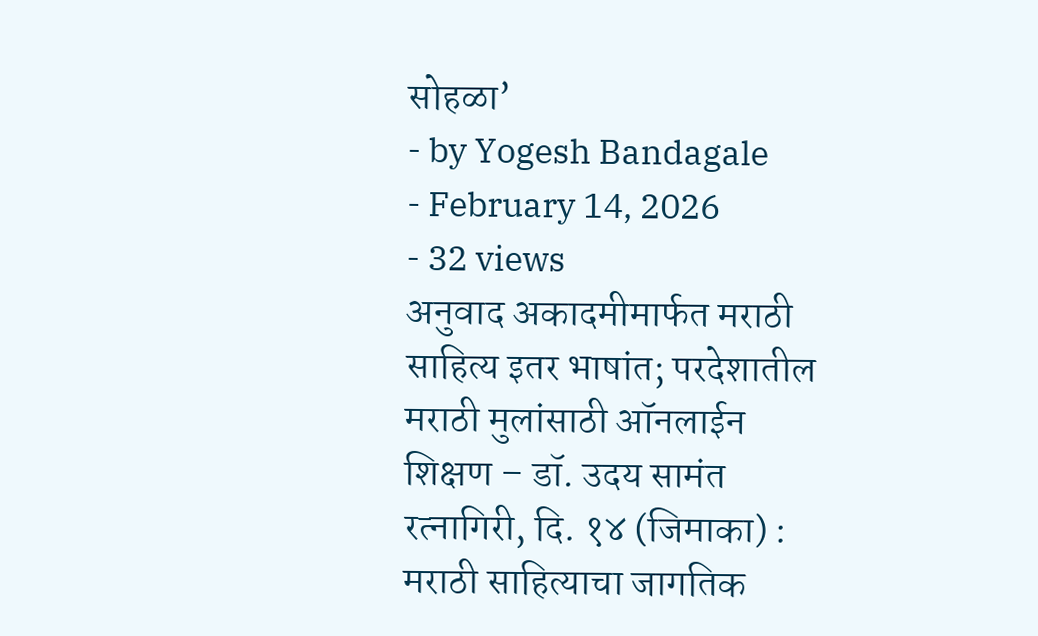सोहळा’
- by Yogesh Bandagale
- February 14, 2026
- 32 views
अनुवाद अकादमीमार्फत मराठी साहित्य इतर भाषांत; परदेशातील मराठी मुलांसाठी ऑनलाईन शिक्षण – डॉ. उदय सामंत
रत्नागिरी, दि. १४ (जिमाका) : मराठी साहित्याचा जागतिक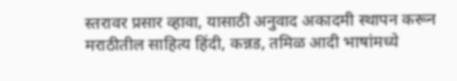स्तरावर प्रसार व्हावा, यासाठी अनुवाद अकादमी स्थापन करून मराठीतील साहित्य हिंदी, कन्नड, तमिळ आदी भाषांमध्ये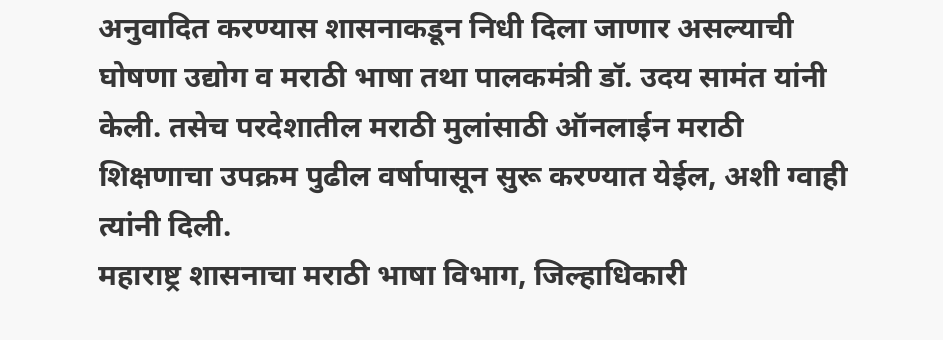अनुवादित करण्यास शासनाकडून निधी दिला जाणार असल्याची घोषणा उद्योग व मराठी भाषा तथा पालकमंत्री डॉ. उदय सामंत यांनी केली. तसेच परदेशातील मराठी मुलांसाठी ऑनलाईन मराठी शिक्षणाचा उपक्रम पुढील वर्षापासून सुरू करण्यात येईल, अशी ग्वाही त्यांनी दिली.
महाराष्ट्र शासनाचा मराठी भाषा विभाग, जिल्हाधिकारी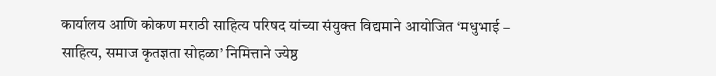कार्यालय आणि कोकण मराठी साहित्य परिषद यांच्या संयुक्त विद्यमाने आयोजित ‘मधुभाई – साहित्य, समाज कृतज्ञता सोहळा’ निमित्ताने ज्येष्ठ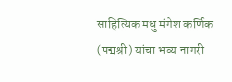साहित्यिक मधु मंगेश कर्णिक (पद्मश्री) यांचा भव्य नागरी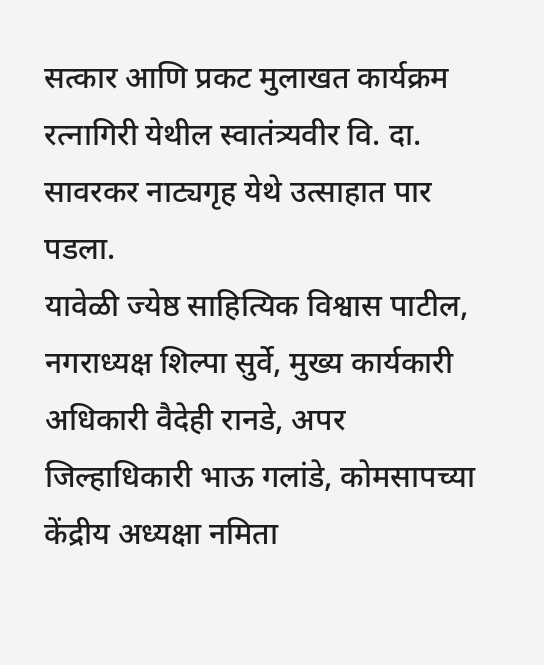सत्कार आणि प्रकट मुलाखत कार्यक्रम रत्नागिरी येथील स्वातंत्र्यवीर वि. दा. सावरकर नाट्यगृह येथे उत्साहात पार पडला.
यावेळी ज्येष्ठ साहित्यिक विश्वास पाटील, नगराध्यक्ष शिल्पा सुर्वे, मुख्य कार्यकारी अधिकारी वैदेही रानडे, अपर जिल्हाधिकारी भाऊ गलांडे, कोमसापच्या केंद्रीय अध्यक्षा नमिता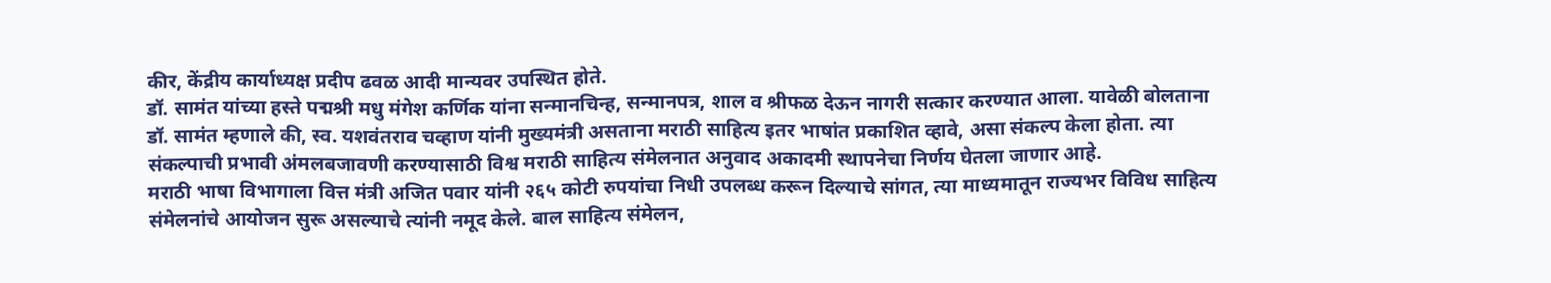कीर, केंद्रीय कार्याध्यक्ष प्रदीप ढवळ आदी मान्यवर उपस्थित होते.
डॉ. सामंत यांच्या हस्ते पद्मश्री मधु मंगेश कर्णिक यांना सन्मानचिन्ह, सन्मानपत्र, शाल व श्रीफळ देऊन नागरी सत्कार करण्यात आला. यावेळी बोलताना डॉ. सामंत म्हणाले की, स्व. यशवंतराव चव्हाण यांनी मुख्यमंत्री असताना मराठी साहित्य इतर भाषांत प्रकाशित व्हावे, असा संकल्प केला होता. त्या संकल्पाची प्रभावी अंमलबजावणी करण्यासाठी विश्व मराठी साहित्य संमेलनात अनुवाद अकादमी स्थापनेचा निर्णय घेतला जाणार आहे.
मराठी भाषा विभागाला वित्त मंत्री अजित पवार यांनी २६५ कोटी रुपयांचा निधी उपलब्ध करून दिल्याचे सांगत, त्या माध्यमातून राज्यभर विविध साहित्य संमेलनांचे आयोजन सुरू असल्याचे त्यांनी नमूद केले. बाल साहित्य संमेलन,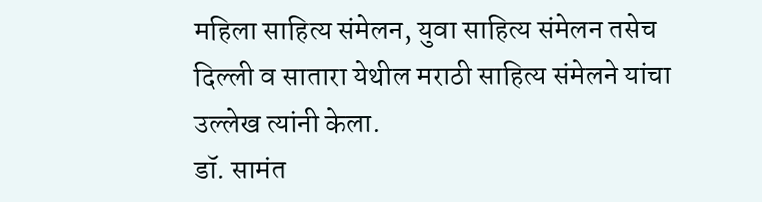महिला साहित्य संमेलन, युवा साहित्य संमेलन तसेच दिल्ली व सातारा येथील मराठी साहित्य संमेलने यांचा उल्लेख त्यांनी केला.
डॉ. सामंत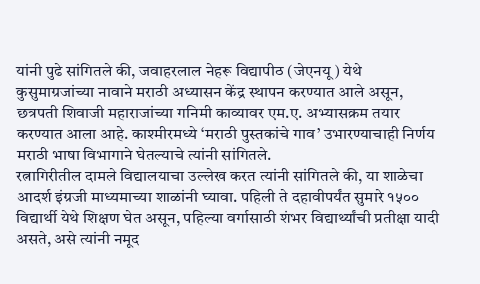यांनी पुढे सांगितले की, जवाहरलाल नेहरू विद्यापीठ (जेएनयू) येथे कुसुमाग्रजांच्या नावाने मराठी अध्यासन केंद्र स्थापन करण्यात आले असून, छत्रपती शिवाजी महाराजांच्या गनिमी काव्यावर एम.ए. अभ्यासक्रम तयार करण्यात आला आहे. काश्मीरमध्ये ‘मराठी पुस्तकांचे गाव’ उभारण्याचाही निर्णय मराठी भाषा विभागाने घेतल्याचे त्यांनी सांगितले.
रत्नागिरीतील दामले विद्यालयाचा उल्लेख करत त्यांनी सांगितले की, या शाळेचा आदर्श इंग्रजी माध्यमाच्या शाळांनी घ्यावा. पहिली ते दहावीपर्यंत सुमारे १५०० विद्यार्थी येथे शिक्षण घेत असून, पहिल्या वर्गासाठी शंभर विद्यार्थ्यांची प्रतीक्षा यादी असते, असे त्यांनी नमूद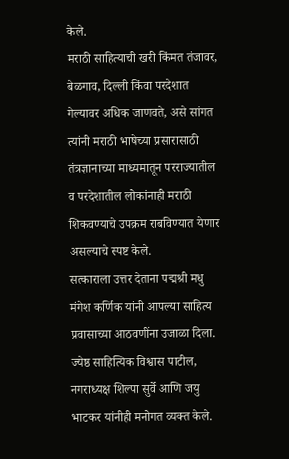केले.
मराठी साहित्याची खरी किंमत तंजावर, बेळगाव, दिल्ली किंवा परदेशात गेल्यावर अधिक जाणवते, असे सांगत त्यांनी मराठी भाषेच्या प्रसारासाठी तंत्रज्ञानाच्या माध्यमातून परराज्यातील व परदेशातील लोकांनाही मराठी शिकवण्याचे उपक्रम राबविण्यात येणार असल्याचे स्पष्ट केले.
सत्काराला उत्तर देताना पद्मश्री मधु मंगेश कर्णिक यांनी आपल्या साहित्य प्रवासाच्या आठवणींना उजाळा दिला. ज्येष्ठ साहित्यिक विश्वास पाटील, नगराध्यक्ष शिल्पा सुर्वे आणि जयु भाटकर यांनीही मनोगत व्यक्त केले.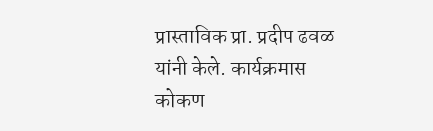प्रास्ताविक प्रा. प्रदीप ढवळ यांनी केले. कार्यक्रमास कोकण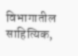विभागातील साहित्यिक,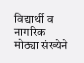विद्यार्थी व नागरिक मोठ्या संख्येने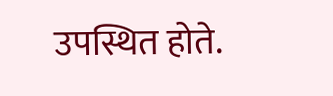उपस्थित होते.